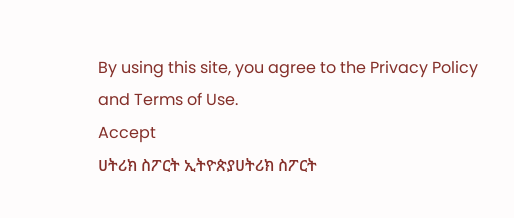By using this site, you agree to the Privacy Policy and Terms of Use.
Accept
ሀትሪክ ስፖርት ኢትዮጵያሀትሪክ ስፖርት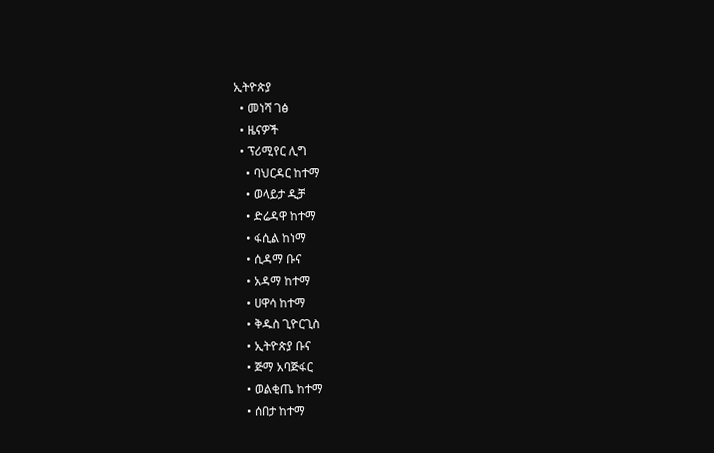ኢትዮጵያ
  • መነሻ ገፅ
  • ዜናዎች
  • ፕሪሚየር ሊግ
    • ባህርዳር ከተማ
    • ወላይታ ዲቻ
    • ድሬዳዋ ከተማ
    • ፋሲል ከነማ
    • ሲዳማ ቡና
    • አዳማ ከተማ
    • ሀዋሳ ከተማ
    • ቅዱስ ጊዮርጊስ
    • ኢትዮጵያ ቡና
    • ጅማ አባጅፋር
    • ወልቂጤ ከተማ
    • ሰበታ ከተማ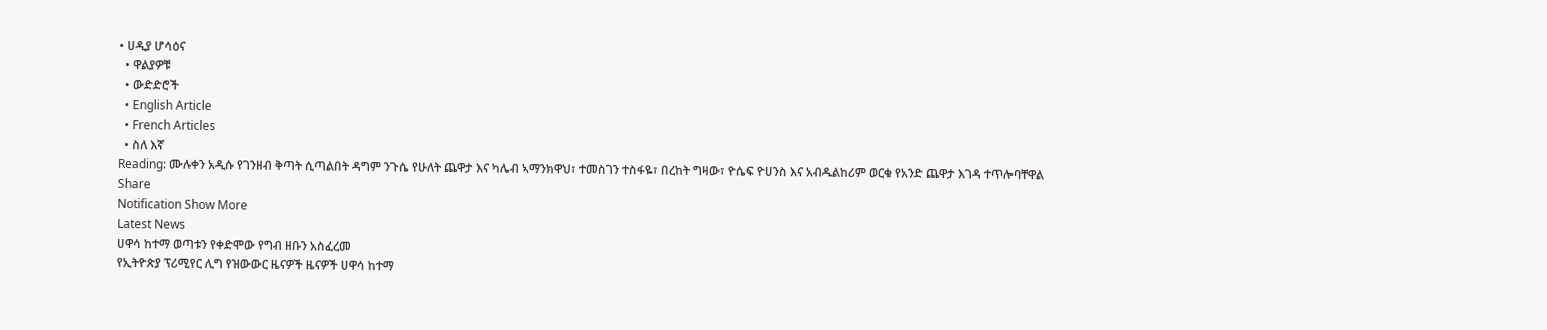• ሀዲያ ሆሳዕና
  • ዋልያዎቹ
  • ውድድሮች
  • English Article
  • French Articles
  • ስለ እኛ
Reading: ሙሉቀን አዲሱ የገንዘብ ቅጣት ሲጣልበት ዳግም ንጉሴ የሁለት ጨዋታ እና ካሌብ ኣማንክዋህ፣ ተመስገን ተስፋዬ፣ በረከት ግዛው፣ ዮሴፍ ዮሀንስ እና አብዱልከሪም ወርቁ የአንድ ጨዋታ እገዳ ተጥሎባቸዋል
Share
Notification Show More
Latest News
ሀዋሳ ከተማ ወጣቱን የቀድሞው የግብ ዘቡን አስፈረመ
የኢትዮጵያ ፕሪሚየር ሊግ የዝውውር ዜናዎች ዜናዎች ሀዋሳ ከተማ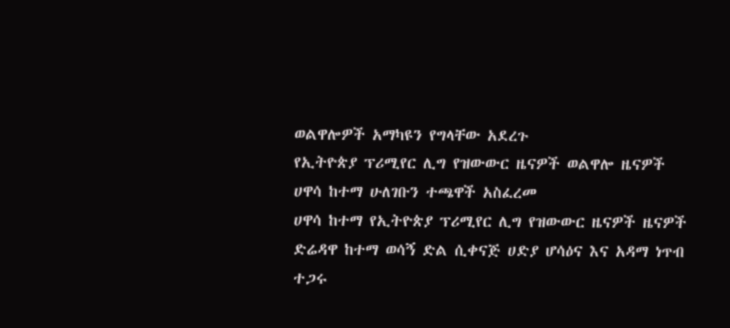ወልዋሎዎች አማካዩን የግላቸው አደረጉ
የኢትዮጵያ ፕሪሚየር ሊግ የዝውውር ዜናዎች ወልዋሎ ዜናዎች
ሀዋሳ ከተማ ሁለገቡን ተጫዋች አስፈረመ
ሀዋሳ ከተማ የኢትዮጵያ ፕሪሚየር ሊግ የዝውውር ዜናዎች ዜናዎች
ድሬዳዋ ከተማ ወሳኝ ድል ሲቀናጅ ሀድያ ሆሳዕና እና አዳማ ነጥብ ተጋሩ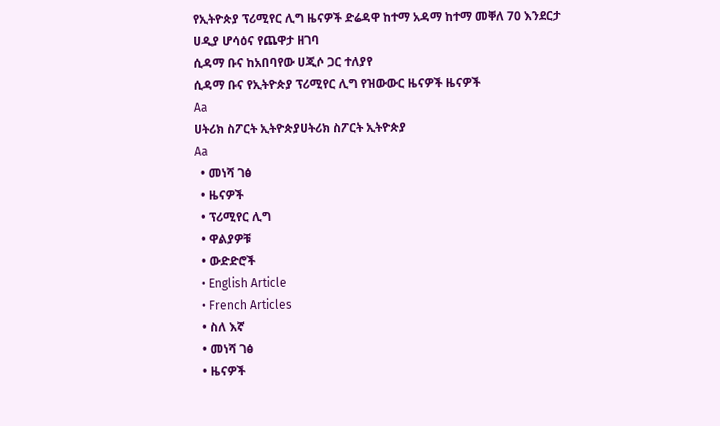የኢትዮጵያ ፕሪሚየር ሊግ ዜናዎች ድሬዳዋ ከተማ አዳማ ከተማ መቐለ 70 እንደርታ ሀዲያ ሆሳዕና የጨዋታ ዘገባ
ሲዳማ ቡና ከአበባየው ሀጂሶ ጋር ተለያየ
ሲዳማ ቡና የኢትዮጵያ ፕሪሚየር ሊግ የዝውውር ዜናዎች ዜናዎች
Aa
ሀትሪክ ስፖርት ኢትዮጵያሀትሪክ ስፖርት ኢትዮጵያ
Aa
  • መነሻ ገፅ
  • ዜናዎች
  • ፕሪሚየር ሊግ
  • ዋልያዎቹ
  • ውድድሮች
  • English Article
  • French Articles
  • ስለ እኛ
  • መነሻ ገፅ
  • ዜናዎች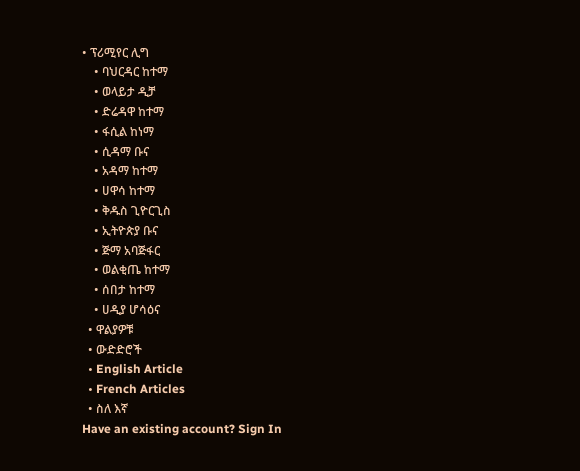• ፕሪሚየር ሊግ
    • ባህርዳር ከተማ
    • ወላይታ ዲቻ
    • ድሬዳዋ ከተማ
    • ፋሲል ከነማ
    • ሲዳማ ቡና
    • አዳማ ከተማ
    • ሀዋሳ ከተማ
    • ቅዱስ ጊዮርጊስ
    • ኢትዮጵያ ቡና
    • ጅማ አባጅፋር
    • ወልቂጤ ከተማ
    • ሰበታ ከተማ
    • ሀዲያ ሆሳዕና
  • ዋልያዎቹ
  • ውድድሮች
  • English Article
  • French Articles
  • ስለ እኛ
Have an existing account? Sign In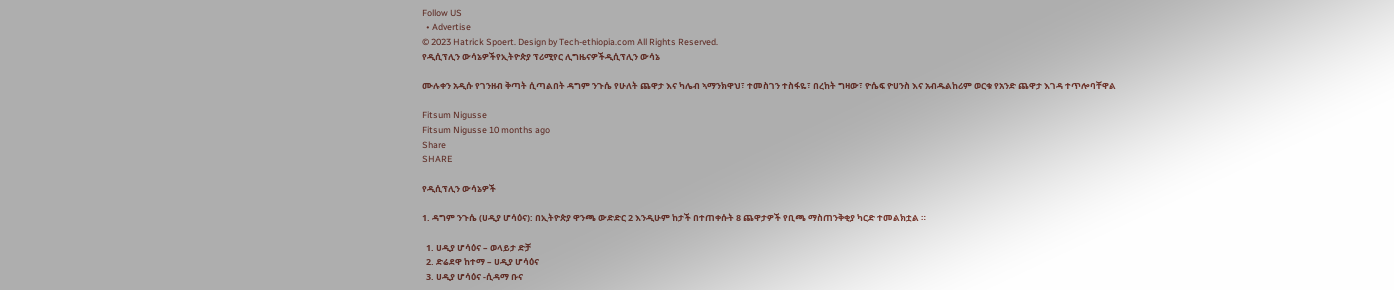Follow US
  • Advertise
© 2023 Hatrick Spoert. Design by Tech-ethiopia.com All Rights Reserved.
የዲሲፕሊን ውሳኔዎችየኢትዮጵያ ፕሪሚየር ሊግዜናዎችዲሲፕሊን ውሳኔ

ሙሉቀን አዲሱ የገንዘብ ቅጣት ሲጣልበት ዳግም ንጉሴ የሁለት ጨዋታ እና ካሌብ ኣማንክዋህ፣ ተመስገን ተስፋዬ፣ በረከት ግዛው፣ ዮሴፍ ዮሀንስ እና አብዱልከሪም ወርቁ የአንድ ጨዋታ እገዳ ተጥሎባቸዋል

Fitsum Nigusse
Fitsum Nigusse 10 months ago
Share
SHARE

የዲሲፕሊን ውሳኔዎች

1. ዳግም ንጉሴ (ሀዲያ ሆሳዕና): በኢትዮጵያ ዋንጫ ውድድር 2 እንዲሁም ከታች በተጠቀሱት 8 ጨዋታዎች የቢጫ ማስጠንቅቂያ ካርድ ተመልክቷል ።

  1. ሀዲያ ሆሳዕና – ወላይታ ድቻ
  2. ድሬደዋ ከተማ – ሀዲያ ሆሳዕና
  3. ሀዲያ ሆሳዕና -ሲዳማ ቡና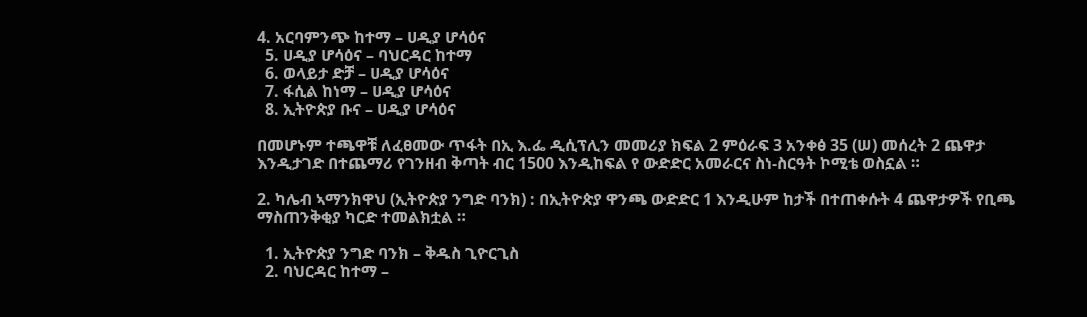4. አርባምንጭ ከተማ – ሀዲያ ሆሳዕና
  5. ሀዲያ ሆሳዕና – ባህርዳር ከተማ
  6. ወላይታ ድቻ – ሀዲያ ሆሳዕና
  7. ፋሲል ከነማ – ሀዲያ ሆሳዕና
  8. ኢትዮጵያ ቡና – ሀዲያ ሆሳዕና

በመሆኑም ተጫዋቹ ለፈፀመው ጥፋት በኢ እ.ፌ ዲሲፕሊን መመሪያ ክፍል 2 ምዕራፍ 3 አንቀፅ 35 (ሠ) መሰረት 2 ጨዋታ እንዲታገድ በተጨማሪ የገንዘብ ቅጣት ብር 1500 እንዲከፍል የ ውድድር አመራርና ስነ-ስርዓት ኮሚቴ ወስኗል ።

2. ካሌብ ኣማንክዋህ (ኢትዮጵያ ንግድ ባንክ) : በኢትዮጵያ ዋንጫ ውድድር 1 እንዲሁም ከታች በተጠቀሱት 4 ጨዋታዎች የቢጫ ማስጠንቅቂያ ካርድ ተመልክቷል ።

  1. ኢትዮጵያ ንግድ ባንክ – ቅዱስ ጊዮርጊስ
  2. ባህርዳር ከተማ –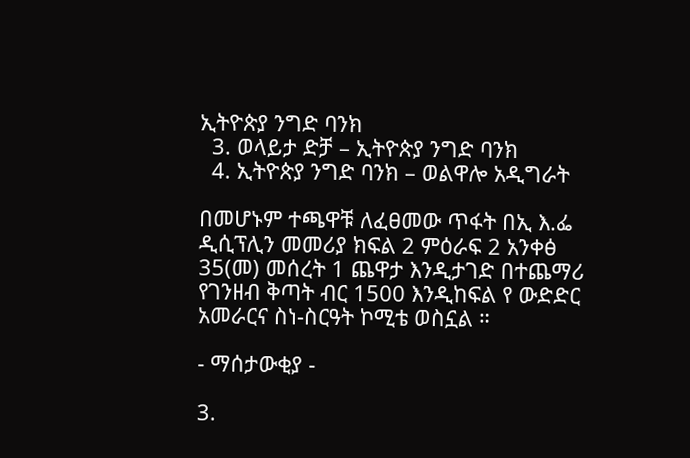ኢትዮጵያ ንግድ ባንክ
  3. ወላይታ ድቻ – ኢትዮጵያ ንግድ ባንክ
  4. ኢትዮጵያ ንግድ ባንክ – ወልዋሎ አዲግራት

በመሆኑም ተጫዋቹ ለፈፀመው ጥፋት በኢ እ.ፌ ዲሲፕሊን መመሪያ ክፍል 2 ምዕራፍ 2 አንቀፅ 35(መ) መሰረት 1 ጨዋታ እንዲታገድ በተጨማሪ የገንዘብ ቅጣት ብር 1500 እንዲከፍል የ ውድድር አመራርና ስነ-ስርዓት ኮሚቴ ወስኗል ።

- ማሰታውቂያ -

3.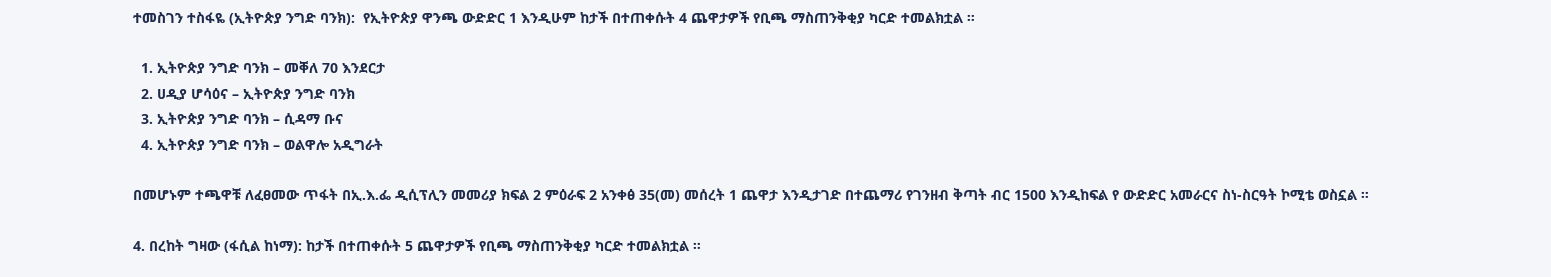ተመስገን ተስፋዬ (ኢትዮጵያ ንግድ ባንክ):  የኢትዮጵያ ዋንጫ ውድድር 1 እንዲሁም ከታች በተጠቀሱት 4 ጨዋታዎች የቢጫ ማስጠንቅቂያ ካርድ ተመልክቷል ።

  1. ኢትዮጵያ ንግድ ባንክ – መቐለ 70 እንደርታ
  2. ሀዲያ ሆሳዕና – ኢትዮጵያ ንግድ ባንክ
  3. ኢትዮጵያ ንግድ ባንክ – ሲዳማ ቡና
  4. ኢትዮጵያ ንግድ ባንክ – ወልዋሎ አዲግራት

በመሆኑም ተጫዋቹ ለፈፀመው ጥፋት በኢ.እ.ፌ ዲሲፕሊን መመሪያ ክፍል 2 ምዕራፍ 2 አንቀፅ 35(መ) መሰረት 1 ጨዋታ እንዲታገድ በተጨማሪ የገንዘብ ቅጣት ብር 1500 እንዲከፍል የ ውድድር አመራርና ስነ-ስርዓት ኮሚቴ ወስኗል ።

4. በረከት ግዛው (ፋሲል ከነማ): ከታች በተጠቀሱት 5 ጨዋታዎች የቢጫ ማስጠንቅቂያ ካርድ ተመልክቷል ።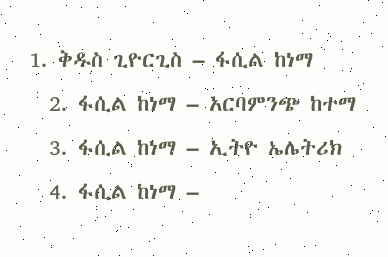1. ቅዱስ ጊዮርጊስ – ፋሲል ከነማ
  2. ፋሲል ከነማ – አርባምንጭ ከተማ
  3. ፋሲል ከነማ – ኢትዮ ኤሌትሪክ
  4. ፋሲል ከነማ –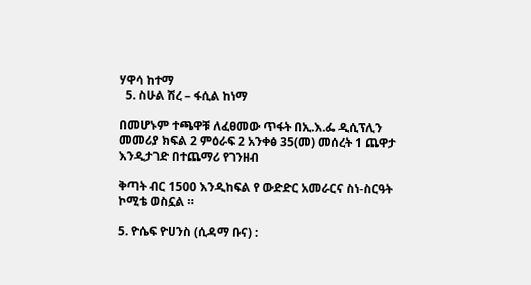ሃዋሳ ከተማ
  5. ስሁል ሽረ – ፋሲል ከነማ

በመሆኑም ተጫዋቹ ለፈፀመው ጥፋት በኢ.እ.ፌ ዲሲፕሊን መመሪያ ክፍል 2 ምዕራፍ 2 አንቀፅ 35(መ) መሰረት 1 ጨዋታ እንዲታገድ በተጨማሪ የገንዘብ

ቅጣት ብር 1500 እንዲከፍል የ ውድድር አመራርና ስነ-ስርዓት ኮሚቴ ወስኗል ።

5. ዮሴፍ ዮሀንስ (ሲዳማ ቡና) :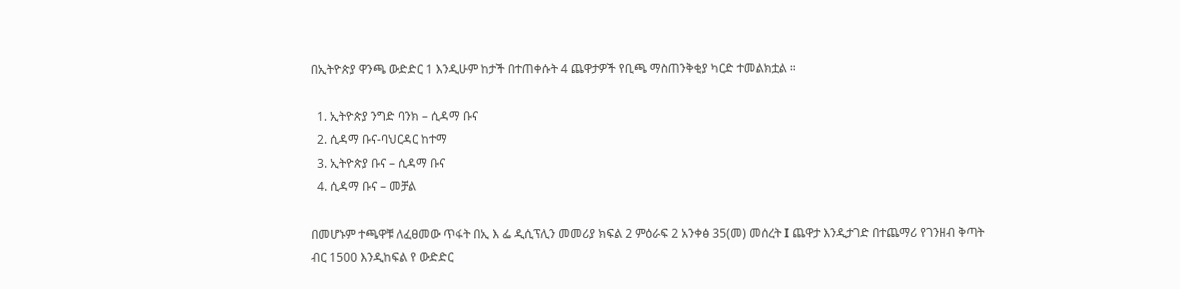በኢትዮጵያ ዋንጫ ውድድር 1 እንዲሁም ከታች በተጠቀሱት 4 ጨዋታዎች የቢጫ ማስጠንቅቂያ ካርድ ተመልክቷል ።

  1. ኢትዮጵያ ንግድ ባንክ – ሲዳማ ቡና
  2. ሲዳማ ቡና-ባህርዳር ከተማ
  3. ኢትዮጵያ ቡና – ሲዳማ ቡና
  4. ሲዳማ ቡና – መቻል

በመሆኑም ተጫዋቹ ለፈፀመው ጥፋት በኢ እ ፌ ዲሲፕሊን መመሪያ ክፍል 2 ምዕራፍ 2 አንቀፅ 35(መ) መሰረት I ጨዋታ እንዲታገድ በተጨማሪ የገንዘብ ቅጣት ብር 1500 እንዲከፍል የ ውድድር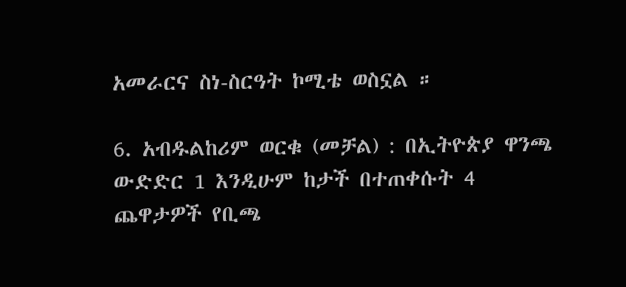አመራርና ስነ-ስርዓት ኮሚቴ ወስኗል ።

6. አብዱልከሪም ወርቁ (መቻል) : በኢትዮጵያ ዋንጫ ውድድር 1 እንዲሁም ከታች በተጠቀሱት 4 ጨዋታዎች የቢጫ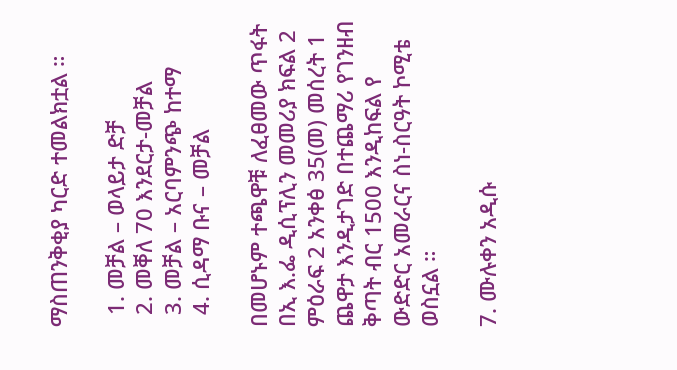ማስጠንቅቂያ ካርድ ተመልክቷል ።

  1. መቻል – ወላይታ ድቻ
  2. መቐለ 70 እንደርታ-መቻል
  3. መቻል – አርባምንጭ ከተማ
  4. ሲዳማ ቡና – መቻል

በመሆኑም ተጫዋቹ ለፈፀመው ጥፋት በኢ እ.ፌ ዲሲፕሊን መመሪያ ክፍል 2 ምዕራፍ 2 አንቀፅ 35(መ) መሰረት 1 ጨዋታ እንዲታገድ በተጨማሪ የገንዘብ ቅጣት ብር 1500 እንዲከፍል የ ውድድር አመራርና ስነ-ስርዓት ኮሚቴ ወስኗል ።

7. ሙሉቀን አዲሱ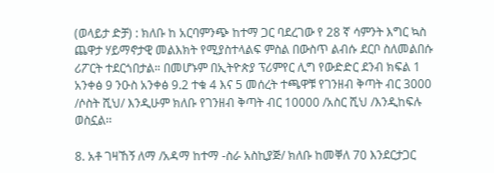(ወላይታ ድቻ) : ክለቡ ከ አርባምንጭ ከተማ ጋር ባደረገው የ 28 ኛ ሳምንት እግር ኳስ ጨዋታ ሃይማኖታዊ መልእክት የሚያስተላልፍ ምስል በውስጥ ልብሱ ደርቦ ስለመልበሱ ሪፖርት ተደርጎበታል። በመሆኑም በኢትዮጵያ ፕሪምየር ሊግ የውድድር ደንብ ክፍል 1 አንቀፅ 9 ንዑስ አንቀፅ 9.2 ተቁ 4 እና 5 መሰረት ተጫዋቹ የገንዘብ ቅጣት ብር 3000 /ሶስት ሺህ/ እንዲሁም ክለቡ የገንዘብ ቅጣት ብር 10000 /አስር ሺህ /እንዲከፍሉ ወስኗል፡፡

8. አቶ ገዛኸኝ ለማ /አዳማ ከተማ -ስራ አስኪያጅ/ ክለቡ ከመቐለ 70 እንደርታጋር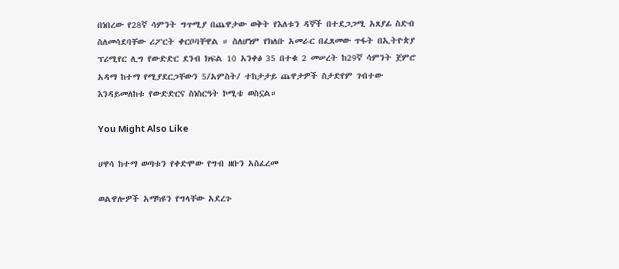በነበረው የ28ኛ ሳምንት ግጥሚያ በጨዋታው ወቅት የእለቱን ዳኞች በተደጋጋሚ አጸያፊ ስድብ ስለመሳደባቸው ሪፖርት ቀርቦባቸዋል ። ስለሆነም የክለቡ አመራር በፈጸመው ጥፋት በኢትዮጵያ ፕሪሚየር ሊግ የውድድር ደንብ ክፍል 10 አንቀፅ 35 በተቁ 2 መሠረት ከ29ኛ ሳምንት ጀምሮ አዳማ ከተማ የሚያደርጋቸውን 5/አምስት/ ተከታታይ ጨዋታዎች ስታድየም ገብተው እንዳይመለከቱ የውድድርና ስነስርዓት ኮሚቴ ወስኗል።

You Might Also Like

ሀዋሳ ከተማ ወጣቱን የቀድሞው የግብ ዘቡን አስፈረመ

ወልዋሎዎች አማካዩን የግላቸው አደረጉ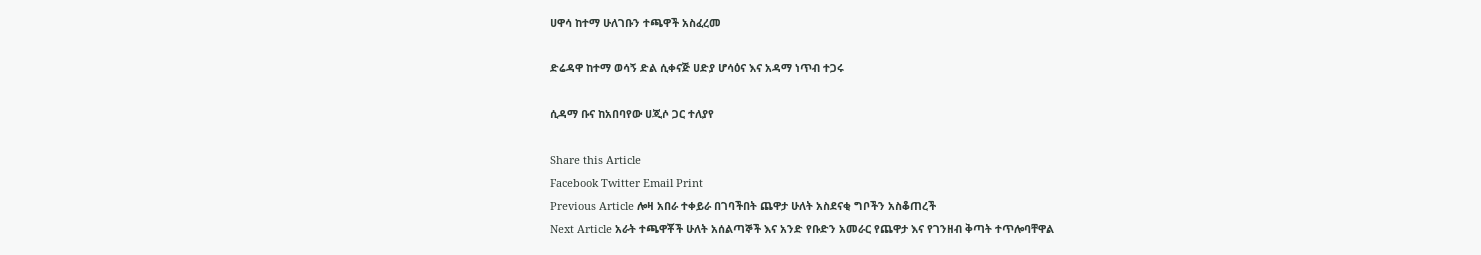ሀዋሳ ከተማ ሁለገቡን ተጫዋች አስፈረመ

ድሬዳዋ ከተማ ወሳኝ ድል ሲቀናጅ ሀድያ ሆሳዕና እና አዳማ ነጥብ ተጋሩ

ሲዳማ ቡና ከአበባየው ሀጂሶ ጋር ተለያየ

Share this Article
Facebook Twitter Email Print
Previous Article ሎዛ አበራ ተቀይራ በገባችበት ጨዋታ ሁለት አስደናቂ ግቦችን አስቆጠረች
Next Article አራት ተጫዋቾች ሁለት አሰልጣኞች እና አንድ የቡድን አመራር የጨዋታ እና የገንዘብ ቅጣት ተጥሎባቸዋል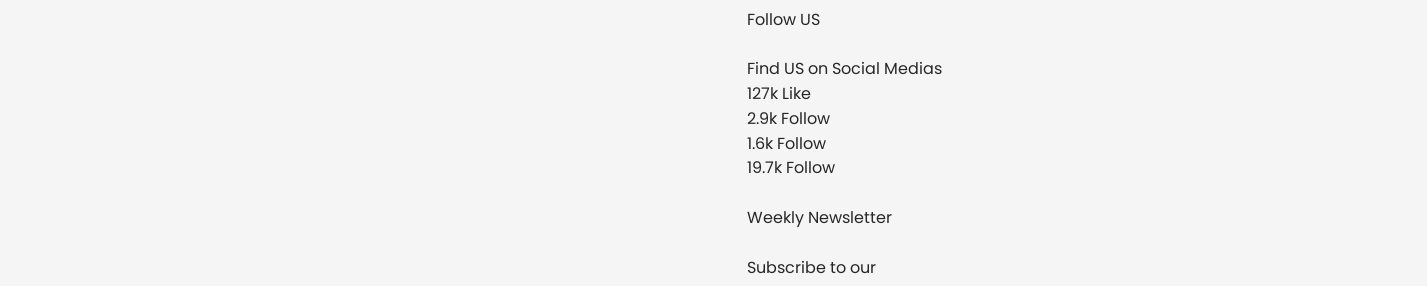Follow US

Find US on Social Medias
127k Like
2.9k Follow
1.6k Follow
19.7k Follow

Weekly Newsletter

Subscribe to our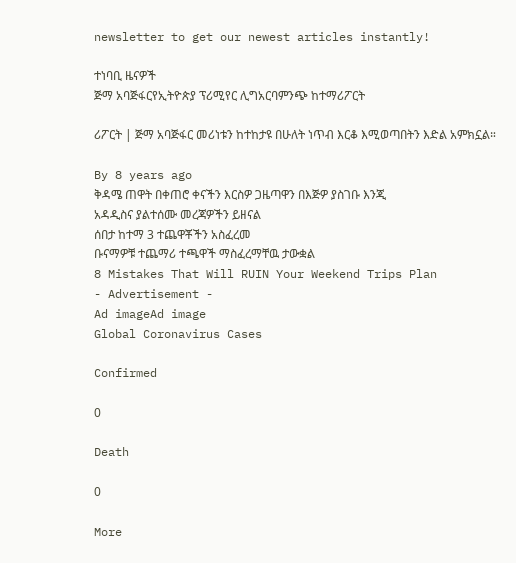newsletter to get our newest articles instantly!

ተነባቢ ዜናዎች
ጅማ አባጅፋርየኢትዮጵያ ፕሪሚየር ሊግአርባምንጭ ከተማሪፖርት

ሪፖርት | ጅማ አባጅፋር መሪነቱን ከተከታዩ በሁለት ነጥብ እርቆ እሚወጣበትን እድል አምክኗል።

By 8 years ago
ቅዳሜ ጠዋት በቀጠሮ ቀናችን እርስዎ ጋዜጣዋን በእጅዎ ያስገቡ እንጂ
አዳዲስና ያልተሰሙ መረጃዎችን ይዘናል
ሰበታ ከተማ 3 ተጨዋቾችን አስፈረመ
ቡናማዎቹ ተጨማሪ ተጫዋች ማስፈረማቸዉ ታውቋል
8 Mistakes That Will RUIN Your Weekend Trips Plan
- Advertisement -
Ad imageAd image
Global Coronavirus Cases

Confirmed

0

Death

0

More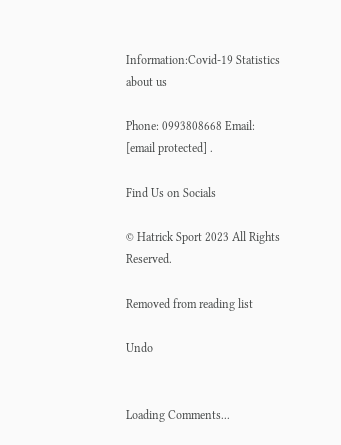Information:Covid-19 Statistics
about us

Phone: 0993808668 Email: [email protected] .

Find Us on Socials

© Hatrick Sport 2023 All Rights Reserved.

Removed from reading list

Undo


Loading Comments...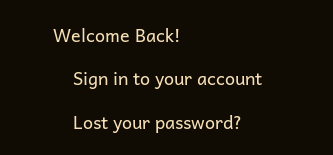Welcome Back!

    Sign in to your account

    Lost your password?